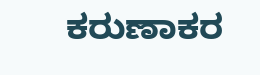ಕರುಣಾಕರ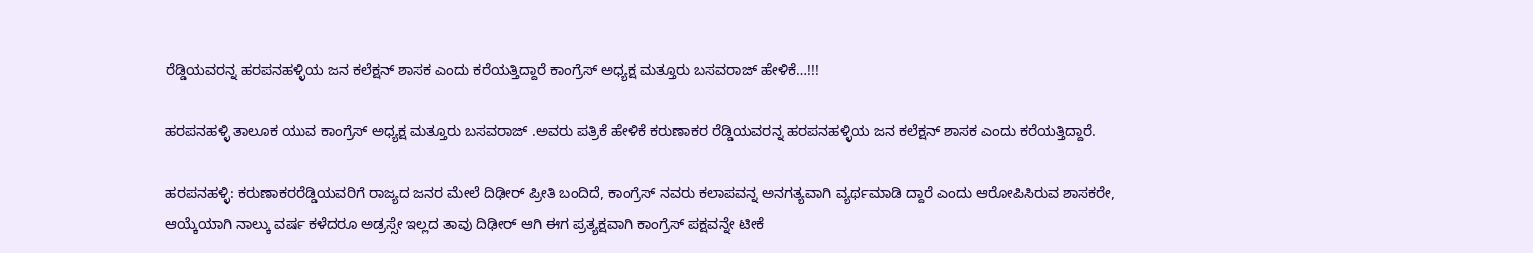ರೆಡ್ಡಿಯವರನ್ನ ಹರಪನಹಳ್ಳಿಯ ಜನ ಕಲೆಕ್ಷನ್ ಶಾಸಕ ಎಂದು ಕರೆಯತ್ತಿದ್ದಾರೆ ಕಾಂಗ್ರೆಸ್ ಅಧ್ಯಕ್ಷ ಮತ್ತೂರು ಬಸವರಾಜ್ ಹೇಳಿಕೆ…!!!

ಹರಪನಹಳ್ಳಿ ತಾಲೂಕ ಯುವ ಕಾಂಗ್ರೆಸ್ ಅಧ್ಯಕ್ಷ ಮತ್ತೂರು ಬಸವರಾಜ್ .ಅವರು ಪತ್ರಿಕೆ ಹೇಳಿಕೆ ಕರುಣಾಕರ ರೆಡ್ಡಿಯವರನ್ನ ಹರಪನಹಳ್ಳಿಯ ಜನ ಕಲೆಕ್ಷನ್ ಶಾಸಕ ಎಂದು ಕರೆಯತ್ತಿದ್ದಾರೆ.

ಹರಪನಹಳ್ಳಿ: ಕರುಣಾಕರರೆಡ್ಡಿಯವರಿಗೆ ರಾಜ್ಯದ ಜನರ ಮೇಲೆ ದಿಢೀರ್ ಪ್ರೀತಿ ಬಂದಿದೆ, ಕಾಂಗ್ರೆಸ್ ನವರು ಕಲಾಪವನ್ನ ಅನಗತ್ಯವಾಗಿ ವ್ಯರ್ಥಮಾಡಿ ದ್ದಾರೆ ಎಂದು ಆರೋಪಿಸಿರುವ ಶಾಸಕರೇ, ಆಯ್ಕೆಯಾಗಿ ನಾಲ್ಕು ವರ್ಷ ಕಳೆದರೂ ಅಡ್ರಸ್ಸೇ ಇಲ್ಲದ ತಾವು ದಿಢೀರ್ ಆಗಿ ಈಗ ಪ್ರತ್ಯಕ್ಷವಾಗಿ ಕಾಂಗ್ರೆಸ್ ಪಕ್ಷವನ್ನೇ ಟೀಕೆ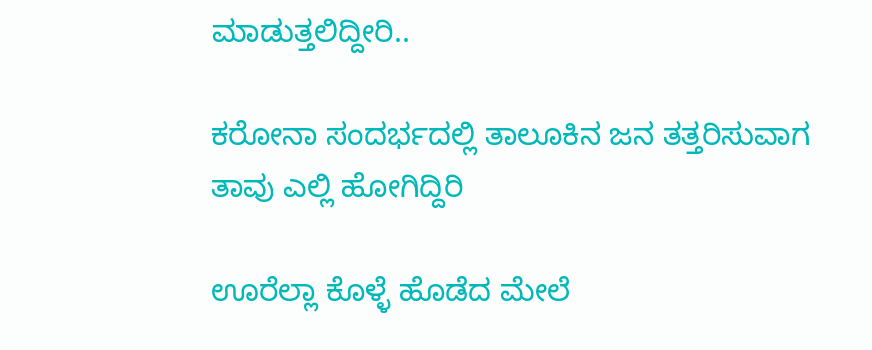ಮಾಡುತ್ತಲಿದ್ದೀರಿ..

ಕರೋನಾ ಸಂದರ್ಭದಲ್ಲಿ ತಾಲೂಕಿನ ಜನ ತತ್ತರಿಸುವಾಗ ತಾವು ಎಲ್ಲಿ ಹೋಗಿದ್ದಿರಿ

ಊರೆಲ್ಲಾ ಕೊಳ್ಳೆ ಹೊಡೆದ ಮೇಲೆ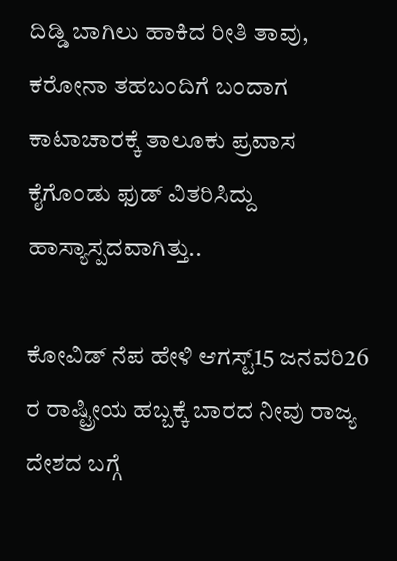ದಿಡ್ಡಿ ಬಾಗಿಲು ಹಾಕಿದ ರೀತಿ ತಾವು, ಕರೋನಾ ತಹಬಂದಿಗೆ ಬಂದಾಗ ಕಾಟಾಚಾರಕ್ಕೆ ತಾಲೂಕು ಪ್ರವಾಸ ಕೈಗೊಂಡು ಫುಡ್ ವಿತರಿಸಿದ್ದು ಹಾಸ್ಯಾಸ್ಪದವಾಗಿತ್ತು..

ಕೋವಿಡ್ ನೆಪ ಹೇಳಿ ಆಗಸ್ಟ್15 ಜನವರಿ26 ರ ರಾಷ್ಟ್ರೀಯ ಹಬ್ಬಕ್ಕೆ ಬಾರದ ನೀವು ರಾಜ್ಯ ದೇಶದ ಬಗ್ಗೆ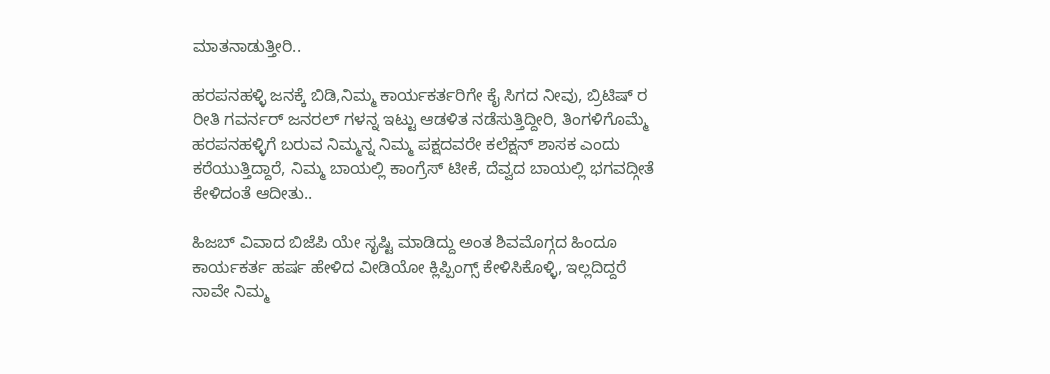ಮಾತನಾಡುತ್ತೀರಿ..

ಹರಪನಹಳ್ಳಿ ಜನಕ್ಕೆ ಬಿಡಿ,ನಿಮ್ಮ ಕಾರ್ಯಕರ್ತರಿಗೇ ಕೈ ಸಿಗದ ನೀವು, ಬ್ರಿಟಿಷ್ ರ ರೀತಿ ಗವರ್ನರ್ ಜನರಲ್ ಗಳನ್ನ ಇಟ್ಟು ಆಡಳಿತ ನಡೆಸುತ್ತಿದ್ದೀರಿ, ತಿಂಗಳಿಗೊಮ್ಮೆ ಹರಪನಹಳ್ಳಿಗೆ ಬರುವ ನಿಮ್ಮನ್ನ ನಿಮ್ಮ ಪಕ್ಷದವರೇ ಕಲೆಕ್ಷನ್ ಶಾಸಕ ಎಂದು ಕರೆಯುತ್ತಿದ್ದಾರೆ, ನಿಮ್ಮ ಬಾಯಲ್ಲಿ ಕಾಂಗ್ರೆಸ್ ಟೀಕೆ, ದೆವ್ವದ ಬಾಯಲ್ಲಿ ಭಗವದ್ಗೀತೆ ಕೇಳಿದಂತೆ ಆದೀತು..

ಹಿಜಬ್ ವಿವಾದ ಬಿಜೆಪಿ ಯೇ ಸೃಷ್ಟಿ ಮಾಡಿದ್ದು ಅಂತ ಶಿವಮೊಗ್ಗದ ಹಿಂದೂ ಕಾರ್ಯಕರ್ತ ಹರ್ಷ ಹೇಳಿದ ವೀಡಿಯೋ ಕ್ಲಿಪ್ಪಿಂಗ್ಸ್ ಕೇಳಿಸಿಕೊಳ್ಳಿ, ಇಲ್ಲದಿದ್ದರೆ ನಾವೇ ನಿಮ್ಮ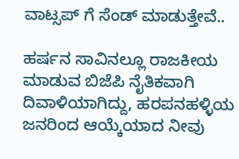ವಾಟ್ಸಪ್ ಗೆ ಸೆಂಡ್ ಮಾಡುತ್ತೇವೆ..

ಹರ್ಷನ ಸಾವಿನಲ್ಲೂ ರಾಜಕೀಯ ಮಾಡುವ ಬಿಜೆಪಿ ನೈತಿಕವಾಗಿ ದಿವಾಳಿಯಾಗಿದ್ದು, ಹರಪನಹಳ್ಳಿಯ ಜನರಿಂದ ಆಯ್ಕೆಯಾದ ನೀವು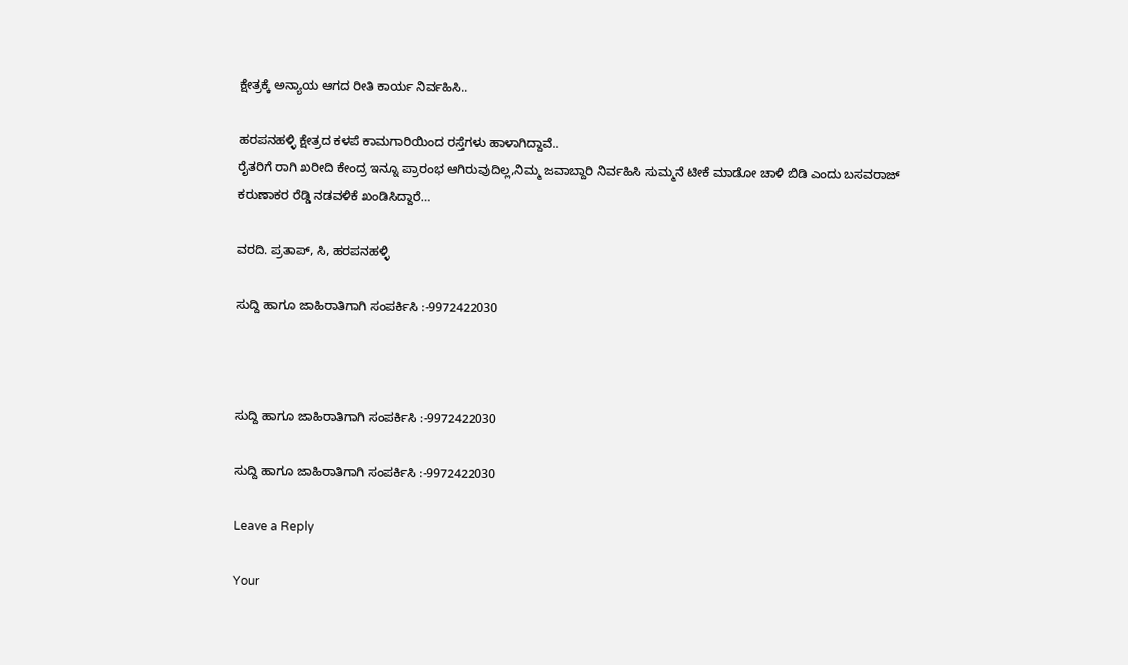ಕ್ಷೇತ್ರಕ್ಕೆ ಅನ್ಯಾಯ ಆಗದ ರೀತಿ ಕಾರ್ಯ ನಿರ್ವಹಿಸಿ..

ಹರಪನಹಳ್ಳಿ ಕ್ಷೇತ್ರದ ಕಳಪೆ ಕಾಮಗಾರಿಯಿಂದ ರಸ್ತೆಗಳು ಹಾಳಾಗಿದ್ದಾವೆ..
ರೈತರಿಗೆ ರಾಗಿ ಖರೀದಿ ಕೇಂದ್ರ ಇನ್ನೂ ಪ್ರಾರಂಭ ಆಗಿರುವುದಿಲ್ಲ,ನಿಮ್ಮ ಜವಾಬ್ದಾರಿ ನಿರ್ವಹಿಸಿ ಸುಮ್ಮನೆ ಟೀಕೆ ಮಾಡೋ ಚಾಳಿ ಬಿಡಿ ಎಂದು ಬಸವರಾಜ್ ಕರುಣಾಕರ ರೆಡ್ಡಿ ನಡವಳಿಕೆ ಖಂಡಿಸಿದ್ದಾರೆ…

ವರದಿ. ಪ್ರತಾಪ್, ಸಿ, ಹರಪನಹಳ್ಳಿ

ಸುದ್ದಿ ಹಾಗೂ ಜಾಹಿರಾತಿಗಾಗಿ ಸಂಪರ್ಕಿಸಿ :-9972422030



ಸುದ್ದಿ ಹಾಗೂ ಜಾಹಿರಾತಿಗಾಗಿ ಸಂಪರ್ಕಿಸಿ :-9972422030

ಸುದ್ದಿ ಹಾಗೂ ಜಾಹಿರಾತಿಗಾಗಿ ಸಂಪರ್ಕಿಸಿ :-9972422030

Leave a Reply

Your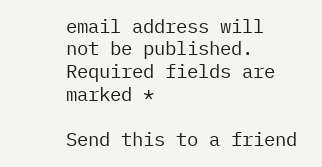email address will not be published. Required fields are marked *

Send this to a friend